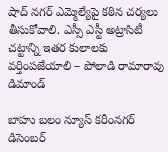షాద్ నగర్ ఎమ్మెల్యేపై కఠిన చర్యలు తీసుకోవాలి. ఎస్సీ ఎస్టీ అట్రాసిటీ చట్టాన్ని ఇతర కులాలకు వర్తింపజేయాలి – పోలాడి రామారావు డిమాండ్

బాహు బలం న్యూస్ కరీంనగర్ డిసెంబర్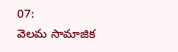07:
వెలమ సామాజిక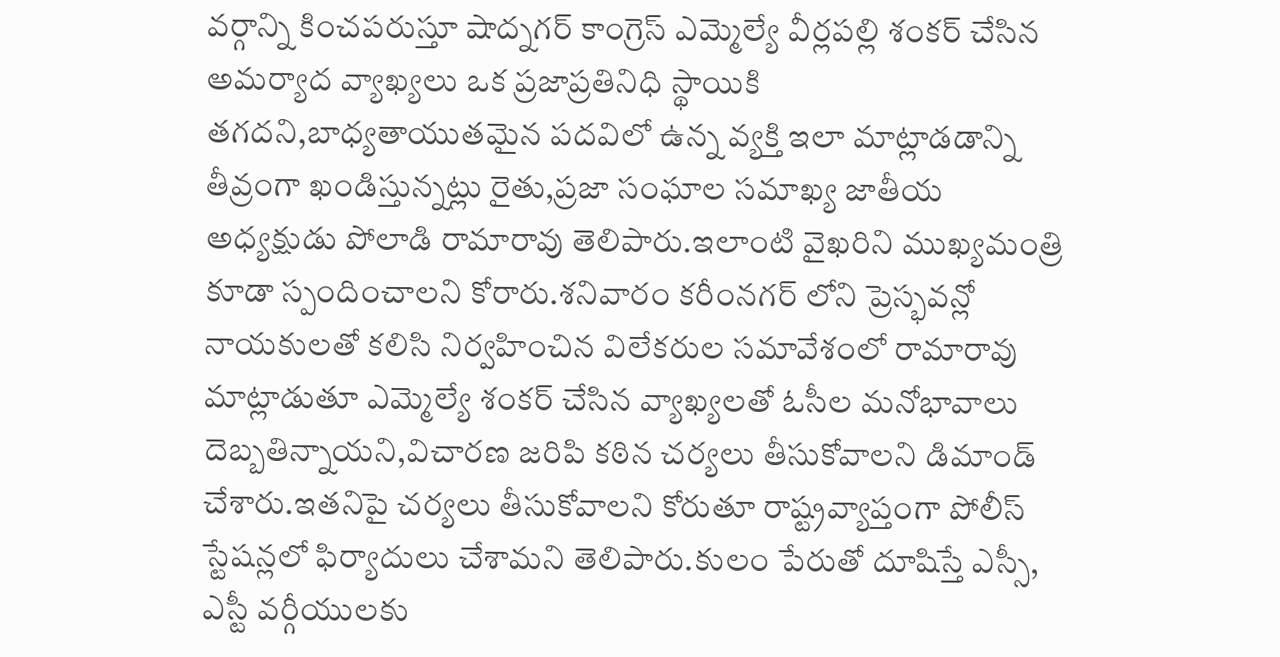వర్గాన్ని కించపరుస్తూ షాద్నగర్ కాంగ్రెస్ ఎమ్మెల్యే వీర్లపల్లి శంకర్ చేసిన అమర్యాద వ్యాఖ్యలు ఒక ప్రజాప్రతినిధి స్థాయికి తగదని,బాధ్యతాయుతమైన పదవిలో ఉన్న వ్యక్తి ఇలా మాట్లాడడాన్ని తీవ్రంగా ఖండిస్తున్నట్లు రైతు,ప్రజా సంఘాల సమాఖ్య జాతీయ అధ్యక్షుడు పోలాడి రామారావు తెలిపారు.ఇలాంటి వైఖరిని ముఖ్యమంత్రి కూడా స్పందించాలని కోరారు.శనివారం కరీంనగర్ లోని ప్రెస్భవన్లో నాయకులతో కలిసి నిర్వహించిన విలేకరుల సమావేశంలో రామారావు మాట్లాడుతూ ఎమ్మెల్యే శంకర్ చేసిన వ్యాఖ్యలతో ఓసీల మనోభావాలు దెబ్బతిన్నాయని,విచారణ జరిపి కఠిన చర్యలు తీసుకోవాలని డిమాండ్ చేశారు.ఇతనిపై చర్యలు తీసుకోవాలని కోరుతూ రాష్ట్రవ్యాప్తంగా పోలీస్ స్టేషన్లలో ఫిర్యాదులు చేశామని తెలిపారు.కులం పేరుతో దూషిస్తే ఎస్సీ, ఎస్టీ వర్గీయులకు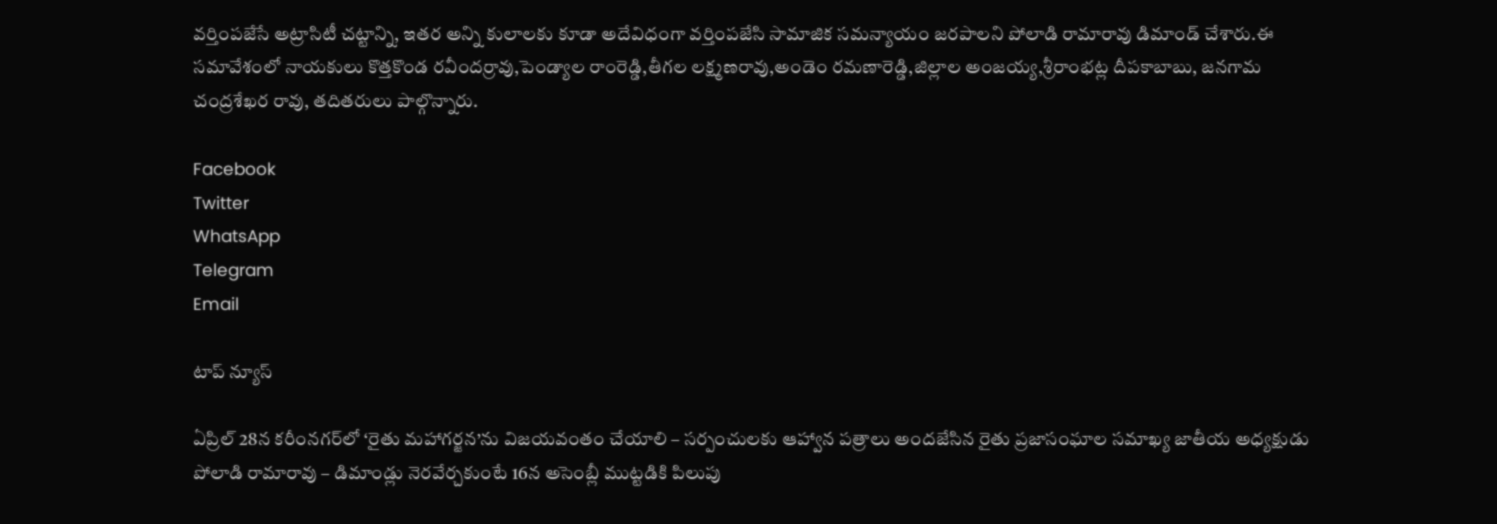వర్తింపజేసే అట్రాసిటీ చట్టాన్ని, ఇతర అన్ని కులాలకు కూడా అదేవిధంగా వర్తింపజేసి సామాజిక సమన్యాయం జరపాలని పోలాడి రామారావు డిమాండ్ చేశారు.ఈ సమావేశంలో నాయకులు కొత్తకొండ రవీందర్రావు,పెండ్యాల రాంరెడ్డి,తీగల లక్ష్మణరావు,అండెం రమణారెడ్డి,జిల్లాల అంజయ్య,శ్రీరాంభట్ల దీపకాబాబు, జనగామ చంద్రశేఖర రావు, తదితరులు పాల్గొన్నారు.

Facebook
Twitter
WhatsApp
Telegram
Email

టాప్ న్యూస్

ఏప్రిల్ 28న కరీంనగర్‌లో ‘రైతు మహాగర్జన’ను విజయవంతం చేయాలి – సర్పంచులకు ఆహ్వాన పత్రాలు అందజేసిన రైతు ప్రజాసంఘాల సమాఖ్య జాతీయ అధ్యక్షుడు పోలాడి రామారావు – డిమాండ్లు నెరవేర్చకుంటే 16న అసెంబ్లీ ముట్టడికి పిలుపు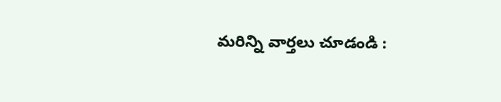మరిన్ని వార్తలు చూడండి :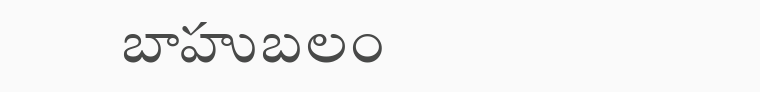బాహుబలం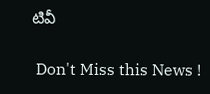టివీ

 Don't Miss this News !